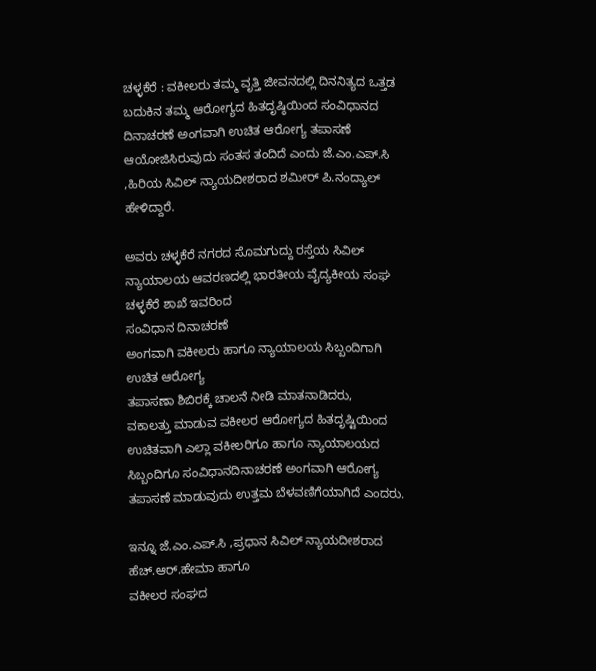ಚಳ್ಳಕೆರೆ : ವಕೀಲರು ತಮ್ಮ ವೃತ್ತಿ ಜೀವನದಲ್ಲಿ ದಿನನಿತ್ಯದ ಒತ್ತಡ ಬದುಕಿನ ತಮ್ಮ ಆರೋಗ್ಯದ ಹಿತದೃಷ್ಠಿಯಿಂದ ಸಂವಿಧಾನದ ದಿನಾಚರಣೆ ಅಂಗವಾಗಿ ಉಚಿತ ಆರೋಗ್ಯ ತಪಾಸಣೆ ಆಯೋಜಿಸಿರುವುದು ಸಂತಸ ತಂದಿದೆ ಎಂದು ಜೆ.ಎಂ.ಎಪ್.ಸಿ ,ಹಿರಿಯ ಸಿವಿಲ್ ನ್ಯಾಯದೀಶರಾದ ಶಮೀರ್ ಪಿ.ನಂದ್ಯಾಲ್ ಹೇಳಿದ್ದಾರೆ.

ಅವರು ಚಳ್ಳಕೆರೆ ನಗರದ ಸೊಮಗುದ್ದು ರಸ್ತೆಯ ಸಿವಿಲ್ ನ್ಯಾಯಾಲಯ ಆವರಣದಲ್ಲಿ ಭಾರತೀಯ ವೈದ್ಯಕೀಯ ಸಂಘ
ಚಳ್ಳಕೆರೆ ಶಾಖೆ‌ ಇವರಿಂದ
ಸಂವಿಧಾನ ದಿನಾಚರಣೆ
ಅಂಗವಾಗಿ ವಕೀಲರು ಹಾಗೂ ನ್ಯಾಯಾಲಯ ಸಿಬ್ಬಂದಿಗಾಗಿ
ಉಚಿತ ಆರೋಗ್ಯ
ತಪಾಸಣಾ ಶಿಬಿರಕ್ಕೆ ಚಾಲನೆ ನೀಡಿ ಮಾತನಾಡಿದರು,
ವಕಾಲತ್ತು ಮಾಡುವ ವಕೀಲರ ಆರೋಗ್ಯದ ಹಿತದೃಷ್ಟಿಯಿಂದ ಉಚಿತವಾಗಿ ಎಲ್ಲಾ ವಕೀಲರಿಗೂ ಹಾಗೂ ನ್ಯಾಯಾಲಯದ ಸಿಬ್ಬಂದಿಗೂ ಸಂವಿಧಾನ‌ದಿನಾಚರಣೆ ಅಂಗವಾಗಿ ಆರೋಗ್ಯ ತಪಾಸಣೆ ಮಾಡುವುದು ಉತ್ತಮ ಬೆಳವಣಿಗೆಯಾಗಿದೆ ಎಂದರು.

ಇನ್ನೂ ಜೆ.ಎಂ.ಎಪ್.ಸಿ ,ಪ್ರಧಾನ ಸಿವಿಲ್ ನ್ಯಾಯದೀಶರಾದ ಹೆಚ್.ಆರ್.ಹೇಮಾ ಹಾಗೂ
ವಕೀಲರ ಸಂಘದ‌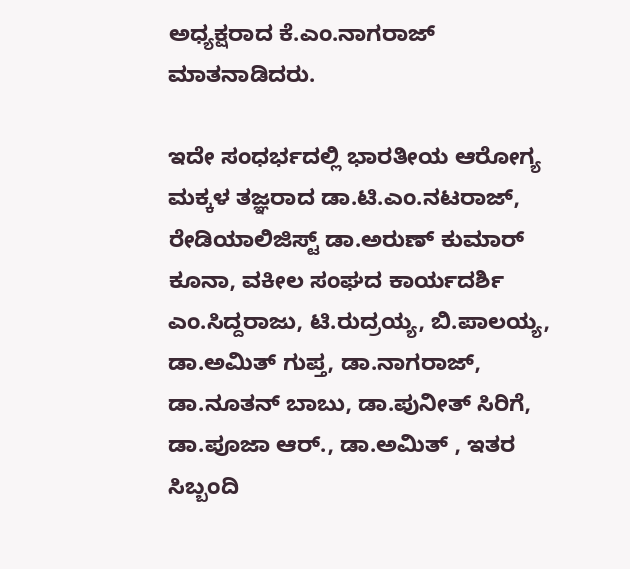ಅಧ್ಯಕ್ಷರಾದ ಕೆ.ಎಂ.ನಾಗರಾಜ್ ಮಾತನಾಡಿದರು.

ಇದೇ ಸಂಧರ್ಭದಲ್ಲಿ ಭಾರತೀಯ ಆರೋಗ್ಯ ಮಕ್ಕಳ ತಜ್ಞರಾದ ಡಾ.ಟಿ.ಎಂ.ನಟರಾಜ್, ರೇಡಿಯಾಲಿಜಿಸ್ಟ್ ಡಾ.ಅರುಣ್ ಕುಮಾರ್ ಕೂನಾ, ವಕೀಲ ಸಂಘದ ಕಾರ್ಯದರ್ಶಿ ಎಂ.ಸಿದ್ದರಾಜು, ಟಿ.ರುದ್ರಯ್ಯ, ಬಿ.ಪಾಲಯ್ಯ, ಡಾ.ಅಮಿತ್ ಗುಪ್ತ, ಡಾ.ನಾಗರಾಜ್, ಡಾ.ನೂತನ್ ಬಾಬು, ಡಾ.ಪುನೀತ್ ಸಿರಿಗೆ, ಡಾ.ಪೂಜಾ ಆರ್., ಡಾ.ಅಮಿತ್ , ಇತರ ಸಿಬ್ಬಂದಿ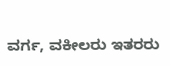ವರ್ಗ, ವಕೀಲರು ಇತರರು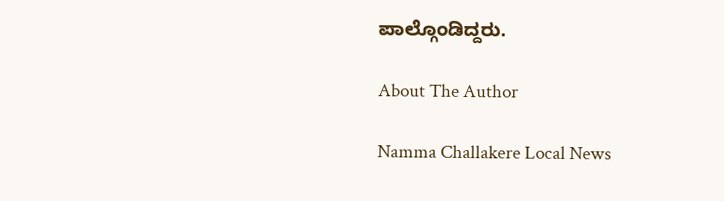ಪಾಲ್ಗೊಂಡಿದ್ದರು.

About The Author

Namma Challakere Local News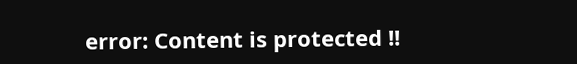error: Content is protected !!